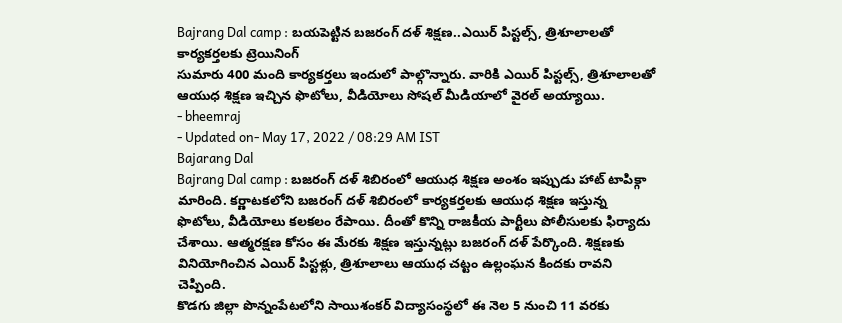Bajrang Dal camp : బయపెట్టిన బజరంగ్ దళ్ శిక్షణ..ఎయిర్ పిస్టల్స్, త్రిశూలాలతో కార్యకర్తలకు ట్రెయినింగ్
సుమారు 400 మంది కార్యకర్తలు ఇందులో పాల్గొన్నారు. వారికి ఎయిర్ పిస్టల్స్, త్రిశూలాలతో ఆయుధ శిక్షణ ఇచ్చిన ఫొటోలు, వీడియోలు సోషల్ మీడియాలో వైరల్ అయ్యాయి.
- bheemraj
- Updated on- May 17, 2022 / 08:29 AM IST
Bajarang Dal
Bajrang Dal camp : బజరంగ్ దళ్ శిబిరంలో ఆయుధ శిక్షణ అంశం ఇప్పుడు హాట్ టాపిక్గా మారింది. కర్ణాటకలోని బజరంగ్ దళ్ శిబిరంలో కార్యకర్తలకు ఆయుధ శిక్షణ ఇస్తున్న ఫొటోలు, వీడియోలు కలకలం రేపాయి. దీంతో కొన్ని రాజకీయ పార్టీలు పోలీసులకు ఫిర్యాదు చేశాయి. ఆత్మరక్షణ కోసం ఈ మేరకు శిక్షణ ఇస్తున్నట్లు బజరంగ్ దళ్ పేర్కొంది. శిక్షణకు వినియోగించిన ఎయిర్ పిస్టళ్లు, త్రిశూలాలు ఆయుధ చట్టం ఉల్లంఘన కిందకు రావని చెప్పింది.
కొడగు జిల్లా పొన్నంపేటలోని సాయిశంకర్ విద్యాసంస్థలో ఈ నెల 5 నుంచి 11 వరకు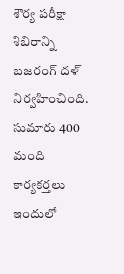శౌర్య పరీక్షా శిబిరాన్ని బజరంగ్ దళ్ నిర్వహించింది. సుమారు 400 మంది కార్యకర్తలు ఇందులో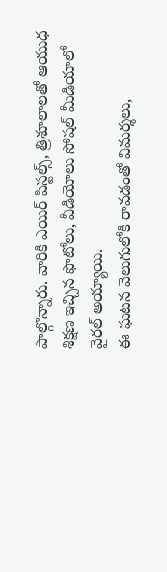పాల్గొన్నారు. వారికి ఎయిర్ పిస్టల్స్, త్రిశూలాలతో ఆయుధ శిక్షణ ఇచ్చిన ఫొటోలు, వీడియోలు సోషల్ మీడియాలో వైరల్ అయ్యాయి.
ఈ ఘటన వెలుగులోకి రావడంతో విమర్శలు,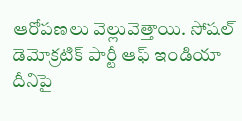ఆరోపణలు వెల్లువెత్తాయి. సోషల్ డెమోక్రటిక్ పార్టీ ఆఫ్ ఇండియా దీనిపై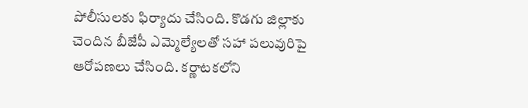పోలీసులకు ఫిర్యాదు చేసింది. కొడగు జిల్లాకు చెందిన బీజేపీ ఎమ్మెల్యేలతో సహా పలువురిపై ఆరోపణలు చేసింది. కర్ణాటకలోని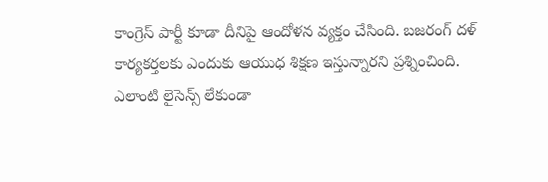కాంగ్రెస్ పార్టీ కూడా దీనిపై ఆందోళన వ్యక్తం చేసింది. బజరంగ్ దళ్ కార్యకర్తలకు ఎందుకు ఆయుధ శిక్షణ ఇస్తున్నారని ప్రశ్నించింది.
ఎలాంటి లైసెన్స్ లేకుండా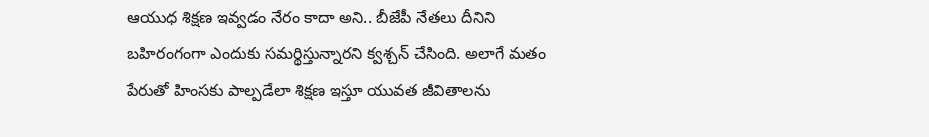ఆయుధ శిక్షణ ఇవ్వడం నేరం కాదా అని.. బీజేపీ నేతలు దీనిని బహిరంగంగా ఎందుకు సమర్థిస్తున్నారని క్వశ్చన్ చేసింది. అలాగే మతం పేరుతో హింసకు పాల్పడేలా శిక్షణ ఇస్తూ యువత జీవితాలను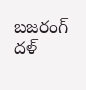బజరంగ్ దళ్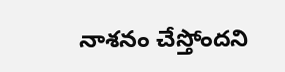నాశనం చేస్తోందని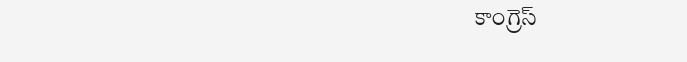కాంగ్రెస్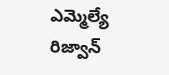ఎమ్మెల్యే రిజ్వాన్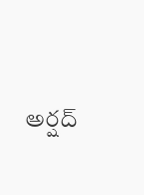అర్షద్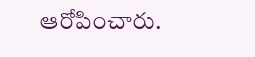ఆరోపించారు.